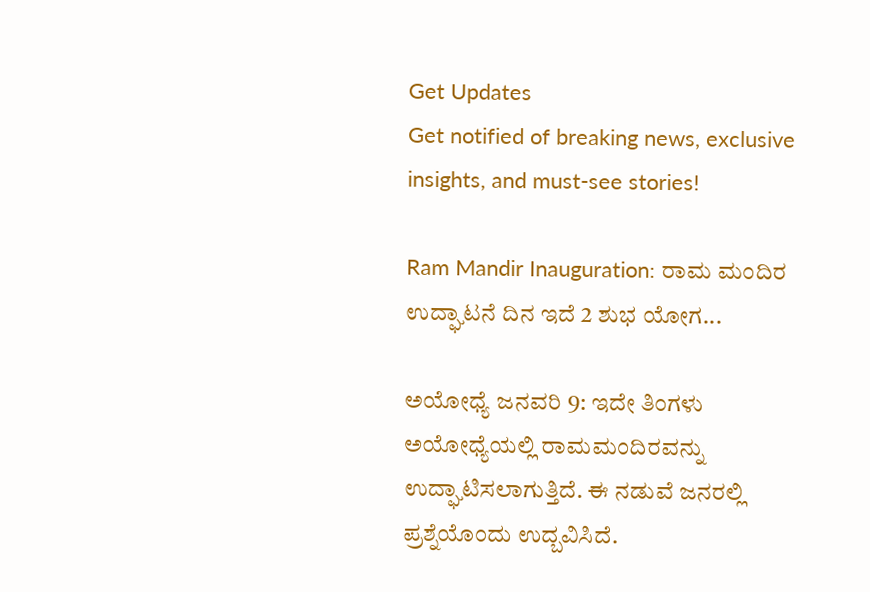Get Updates
Get notified of breaking news, exclusive insights, and must-see stories!

Ram Mandir Inauguration: ರಾಮ ಮಂದಿರ ಉದ್ಘಾಟನೆ ದಿನ ಇದೆ 2 ಶುಭ ಯೋಗ...

ಅಯೋಧ್ಯೆ ಜನವರಿ 9: ಇದೇ ತಿಂಗಳು ಅಯೋಧ್ಯೆಯಲ್ಲಿ ರಾಮಮಂದಿರವನ್ನು ಉದ್ಘಾಟಿಸಲಾಗುತ್ತಿದೆ. ಈ ನಡುವೆ ಜನರಲ್ಲಿ ಪ್ರಶ್ನೆಯೊಂದು ಉದ್ಬವಿಸಿದೆ.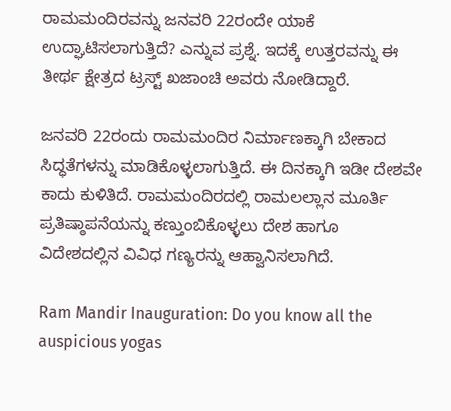ರಾಮಮಂದಿರವನ್ನು ಜನವರಿ 22ರಂದೇ ಯಾಕೆ ಉದ್ಘಾಟಿಸಲಾಗುತ್ತಿದೆ? ಎನ್ನುವ ಪ್ರಶ್ನೆ. ಇದಕ್ಕೆ ಉತ್ತರವನ್ನು ಈ ತೀರ್ಥ ಕ್ಷೇತ್ರದ ಟ್ರಸ್ಟ್ ಖಜಾಂಚಿ ಅವರು ನೋಡಿದ್ದಾರೆ.

ಜನವರಿ 22ರಂದು ರಾಮಮಂದಿರ ನಿರ್ಮಾಣಕ್ಕಾಗಿ ಬೇಕಾದ ಸಿದ್ಧತೆಗಳನ್ನು ಮಾಡಿಕೊಳ್ಳಲಾಗುತ್ತಿದೆ. ಈ ದಿನಕ್ಕಾಗಿ ಇಡೀ ದೇಶವೇ ಕಾದು ಕುಳಿತಿದೆ. ರಾಮಮಂದಿರದಲ್ಲಿ ರಾಮಲಲ್ಲಾನ ಮೂರ್ತಿ ಪ್ರತಿಷ್ಠಾಪನೆಯನ್ನು ಕಣ್ತುಂಬಿಕೊಳ್ಳಲು ದೇಶ ಹಾಗೂ ವಿದೇಶದಲ್ಲಿನ ವಿವಿಧ ಗಣ್ಯರನ್ನು ಆಹ್ವಾನಿಸಲಾಗಿದೆ.

Ram Mandir Inauguration: Do you know all the auspicious yogas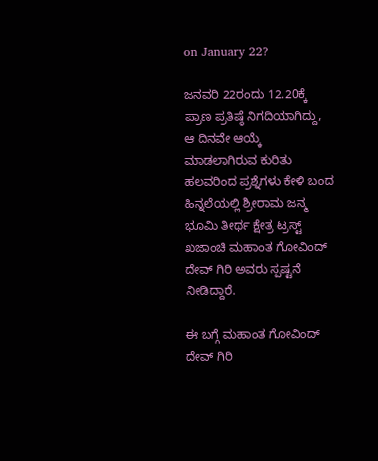on January 22?

ಜನವರಿ 22ರಂದು 12.20ಕ್ಕೆ ಪ್ರಾಣ ಪ್ರತಿಷ್ಠೆ ನಿಗದಿಯಾಗಿದ್ದು, ಆ ದಿನವೇ ಆಯ್ಕೆ ಮಾಡಲಾಗಿರುವ ಕುರಿತು ಹಲವರಿಂದ ಪ್ರಶ್ನೆಗಳು ಕೇಳಿ ಬಂದ ಹಿನ್ನಲೆಯಲ್ಲಿ ಶ್ರೀರಾಮ ಜನ್ಮ ಭೂಮಿ ತೀರ್ಥ ಕ್ಷೇತ್ರ ಟ್ರಸ್ಟ್ ಖಜಾಂಚಿ ಮಹಾಂತ ಗೋವಿಂದ್ ದೇವ್ ಗಿರಿ ಅವರು ಸ್ಪಷ್ಟನೆ ನೀಡಿದ್ದಾರೆ.

ಈ ಬಗ್ಗೆ ಮಹಾಂತ ಗೋವಿಂದ್ ದೇವ್ ಗಿರಿ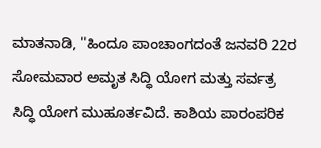ಮಾತನಾಡಿ, ''ಹಿಂದೂ ಪಾಂಚಾಂಗದಂತೆ ಜನವರಿ 22ರ ಸೋಮವಾರ ಅಮೃತ ಸಿದ್ಧಿ ಯೋಗ ಮತ್ತು ಸರ್ವತ್ರ ಸಿದ್ಧಿ ಯೋಗ ಮುಹೂರ್ತವಿದೆ. ಕಾಶಿಯ ಪಾರಂಪರಿಕ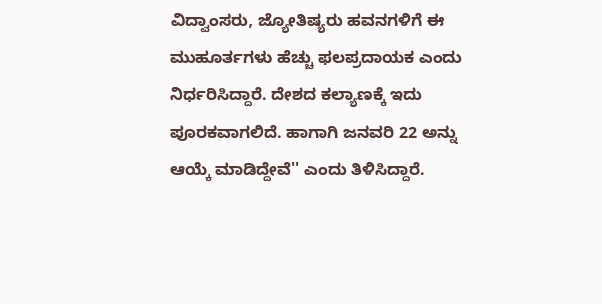ವಿದ್ವಾಂಸರು, ಜ್ಯೋತಿಷ್ಯರು ಹವನಗಳಿಗೆ ಈ ಮುಹೂರ್ತಗಳು ಹೆಚ್ಚು ಫಲಪ್ರದಾಯಕ ಎಂದು ನಿರ್ಧರಿಸಿದ್ದಾರೆ. ದೇಶದ ಕಲ್ಯಾಣಕ್ಕೆ ಇದು ಪೂರಕವಾಗಲಿದೆ. ಹಾಗಾಗಿ ಜನವರಿ 22 ಅನ್ನು ಆಯ್ಕೆ ಮಾಡಿದ್ದೇವೆ'' ಎಂದು ತಿಳಿಸಿದ್ದಾರೆ.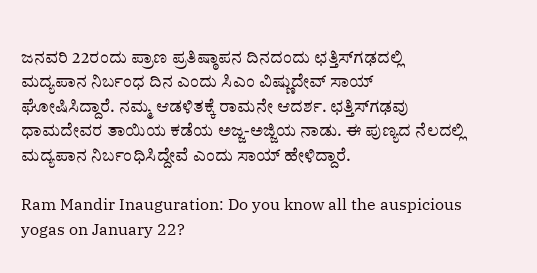ಜನವರಿ 22ರಂದು ಪ್ರಾಣ ಪ್ರತಿಷ್ಠಾಪನ ದಿನದಂದು ಛತ್ತಿಸ್‌ಗಢದಲ್ಲಿ ಮದ್ಯಪಾನ ನಿರ್ಬಂಧ ದಿನ ಎಂದು ಸಿಎಂ ವಿಷ್ಣುದೇವ್ ಸಾಯ್‌ ಘೋಷಿಸಿದ್ದಾರೆ. ನಮ್ಮ ಆಡಳಿತಕ್ಕೆ ರಾಮನೇ ಆದರ್ಶ. ಛತ್ತಿಸ್‌ಗಢವು ಧಾಮದೇವರ ತಾಯಿಯ ಕಡೆಯ ಅಜ್ಜ-ಅಜ್ಜಿಯ ನಾಡು. ಈ ಪುಣ್ಯದ ನೆಲದಲ್ಲಿ ಮದ್ಯಪಾನ ನಿರ್ಬಂಧಿಸಿದ್ದೇವೆ ಎಂದು ಸಾಯ್ ಹೇಳಿದ್ದಾರೆ.

Ram Mandir Inauguration: Do you know all the auspicious yogas on January 22?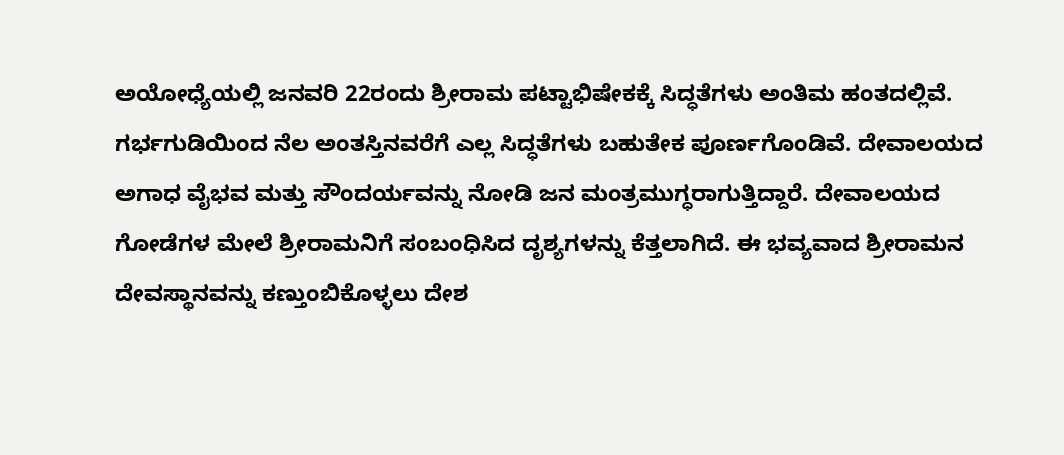ಅಯೋಧ್ಯೆಯಲ್ಲಿ ಜನವರಿ 22ರಂದು ಶ್ರೀರಾಮ ಪಟ್ಟಾಭಿಷೇಕಕ್ಕೆ ಸಿದ್ಧತೆಗಳು ಅಂತಿಮ ಹಂತದಲ್ಲಿವೆ. ಗರ್ಭಗುಡಿಯಿಂದ ನೆಲ ಅಂತಸ್ತಿನವರೆಗೆ ಎಲ್ಲ ಸಿದ್ಧತೆಗಳು ಬಹುತೇಕ ಪೂರ್ಣಗೊಂಡಿವೆ. ದೇವಾಲಯದ ಅಗಾಧ ವೈಭವ ಮತ್ತು ಸೌಂದರ್ಯವನ್ನು ನೋಡಿ ಜನ ಮಂತ್ರಮುಗ್ಧರಾಗುತ್ತಿದ್ದಾರೆ. ದೇವಾಲಯದ ಗೋಡೆಗಳ ಮೇಲೆ ಶ್ರೀರಾಮನಿಗೆ ಸಂಬಂಧಿಸಿದ ದೃಶ್ಯಗಳನ್ನು ಕೆತ್ತಲಾಗಿದೆ. ಈ ಭವ್ಯವಾದ ಶ್ರೀರಾಮನ ದೇವಸ್ಥಾನವನ್ನು ಕಣ್ತುಂಬಿಕೊಳ್ಳಲು ದೇಶ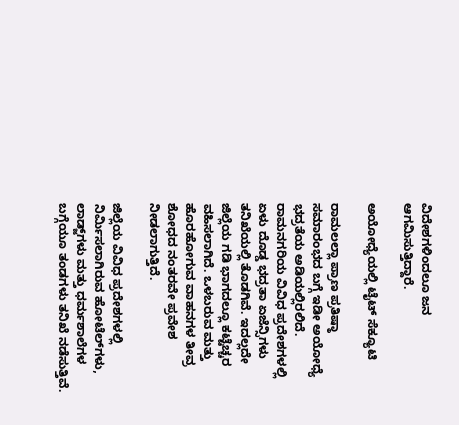ವಿದೇಶಗಳಿಂದಲೂ ಜನ ಆಗಮಿಸುತ್ತಿದ್ದಾರೆ.

ಅಯೋಧ್ಯೆಯಲ್ಲಿ ಟೈಟ್ ಸೆಕ್ಯೂಟಿ

ರಾಮಲಲ್ಲಾ ಪ್ರಾಣ ಪ್ರತಿಷ್ಠಾ ಸಮಾರಂಭದ ಬಗ್ಗೆ ಇಡೀ ಅಯೋಧ್ಯೆ ಭದ್ರತೆಯ ಅಡಿಯಲ್ಲಿರಲಿದೆ. ರಾಮನಗರಿಯ ವಿವಿಧ ಪ್ರದೇಶಗಳಲ್ಲಿ ಏಳು ದೊಡ್ಡ ಭದ್ರತಾ ಏಜೆನ್ಸಿಗಳು ತನಿಖೆಯಲ್ಲಿ ತೊಡಗಿವೆ. ಇದಲ್ಲದೇ ಜಿಲ್ಲೆಯ ಗಡಿ ಭಾಗದಲ್ಲೂ ಕಟ್ಟೆಚ್ಚರ ವಹಿಸಲಾಗಿದೆ. ಒಳಬರುವ ಮತ್ತು ಹೊರಹೋಗುವ ವಾಹನಗಳ ತೀವ್ರ ಶೋಧದ ನಂತರವೇ ಪ್ರವೇಶ ನೀಡಲಾಗುತ್ತಿದೆ.

ಜಿಲ್ಲೆಯ ವಿವಿಧ ಪ್ರದೇಶಗಳಲ್ಲಿ ನಿರ್ಮಿಸಲಾಗಿರುವ ಹೋಟೆಲ್‌ಗಳು, ಲಾಡ್ಜ್‌ಗಳು ಮತ್ತು ಧರ್ಮಶಾಲೆಗಳ ಬಗ್ಗೆಯೂ ತಂಡಗಳು ತನಿಖೆ ನಡೆಸುತ್ತಿವೆ.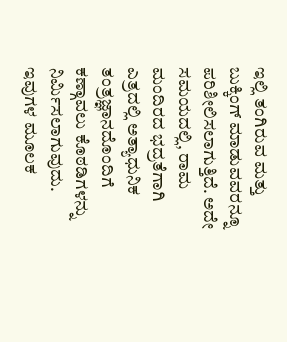ಇಲ್ಲಿ ತಂಗಿರುವ ಮತ್ತು ಬುಕ್ಕಿಂಗ್ ಮಾಡುವವರನ್ನೂ ಪರಿಶೀಲಿಸಲಾಗುತ್ತಿದೆ. ಅದೇ ಸಮಯದಲ್ಲಿ, ರಾಮ ಮಂದಿರದ ಭದ್ರತೆಗಾಗಿ ಎತ್ರದಲ್ಲಿ ಅತ್ಯಾಧುನಿಕ ತಂತ್ರಜ್ಞಾನದೊಂದಿಗೆ ಕಣ್ಗಾವಲು ಕೊಠಡಿಗಳನ್ನು ನಿರ್ಮಿಸಲಾಗುವುದು. ಇವುಗಳ ಮೂಲಕ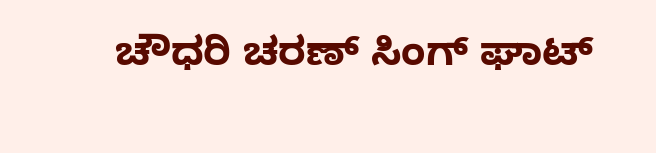ಚೌಧರಿ ಚರಣ್ ಸಿಂಗ್ ಘಾಟ್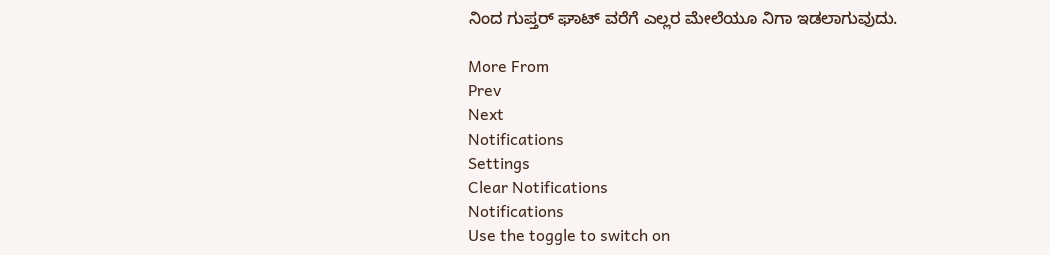ನಿಂದ ಗುಪ್ತರ್ ಘಾಟ್ ವರೆಗೆ ಎಲ್ಲರ ಮೇಲೆಯೂ ನಿಗಾ ಇಡಲಾಗುವುದು.

More From
Prev
Next
Notifications
Settings
Clear Notifications
Notifications
Use the toggle to switch on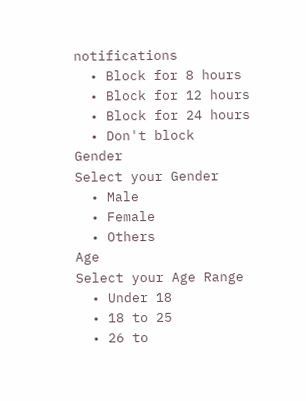notifications
  • Block for 8 hours
  • Block for 12 hours
  • Block for 24 hours
  • Don't block
Gender
Select your Gender
  • Male
  • Female
  • Others
Age
Select your Age Range
  • Under 18
  • 18 to 25
  • 26 to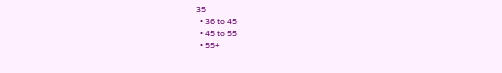35
  • 36 to 45
  • 45 to 55
  • 55+